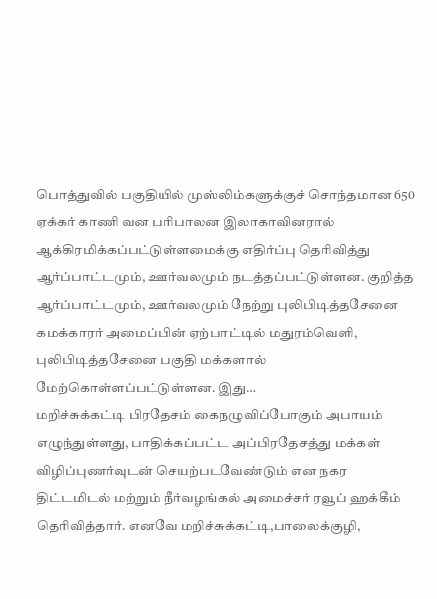பொத்துவில் பகுதியில் முஸ்லிம்களுக்குச் சொந்தமான 650 ஏக்கர் காணி வன பரிபாலன இலாகாவினரால் ஆக்கிரமிக்கப்பட்டுள்ளமைக்கு எதிர்ப்பு தெரிவித்து ஆர்ப்பாட்டமும், ஊர்வலமும் நடத்தப்பட்டுள்ளன. குறித்த ஆர்ப்பாட்டமும், ஊர்வலமும் நேற்று புலிபிடித்தசேனை கமக்காரர் அமைப்பின் ஏற்பாட்டில் மதுரம்வெளி, புலிபிடித்தசேனை பகுதி மக்களால் மேற்கொள்ளப்பட்டுள்ளன. இது…
மறிச்சுக்கட்டி பிரதேசம் கைநழுவிப்போகும் அபாயம் எழுந்துள்ளது, பாதிக்கப்பட்ட அப்பிரதேசத்து மக்கள் விழிப்புணர்வுடன் செயற்படவேண்டும் என நகர திட்டமிடல் மற்றும் நீர்வழங்கல் அமைச்சர் ரவூப் ஹக்கீம் தெரிவித்தார். எனவே மறிச்சுக்கட்டி,பாலைக்குழி,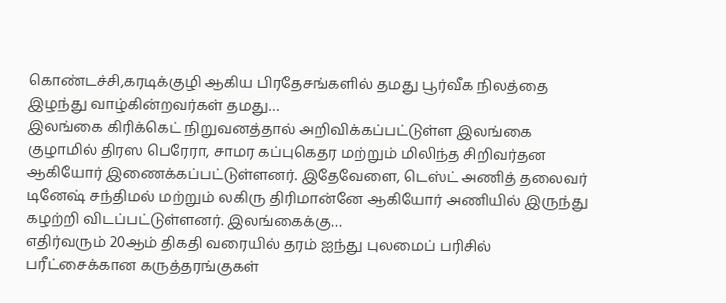கொண்டச்சி,கரடிக்குழி ஆகிய பிரதேசங்களில் தமது பூர்வீக நிலத்தை இழந்து வாழ்கின்றவர்கள் தமது…
இலங்கை கிரிக்கெட் நிறுவனத்தால் அறிவிக்கப்பட்டுள்ள இலங்கை குழாமில் திரஸ பெரேரா, சாமர கப்புகெதர மற்றும் மிலிந்த சிறிவர்தன ஆகியோர் இணைக்கப்பட்டுள்ளனர். இதேவேளை, டெஸ்ட் அணித் தலைவர் டினேஷ் சந்திமல் மற்றும் லகிரு திரிமான்னே ஆகியோர் அணியில் இருந்து கழற்றி விடப்பட்டுள்ளனர். இலங்கைக்கு…
எதிர்வரும் 20ஆம் திகதி வரையில் தரம் ஐந்து புலமைப் பரிசில் பரீட்சைக்கான கருத்தரங்குகள்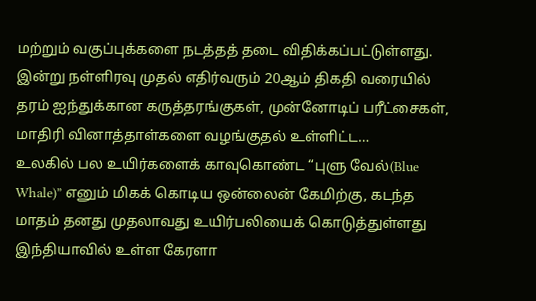மற்றும் வகுப்புக்களை நடத்தத் தடை விதிக்கப்பட்டுள்ளது. இன்று நள்ளிரவு முதல் எதிர்வரும் 20ஆம் திகதி வரையில் தரம் ஐந்துக்கான கருத்தரங்குகள், முன்னோடிப் பரீட்சைகள், மாதிரி வினாத்தாள்களை வழங்குதல் உள்ளிட்ட…
உலகில் பல உயிர்களைக் காவுகொண்ட “புளு வேல்(Blue Whale)” எனும் மிகக் கொடிய ஒன்லைன் கேமிற்கு, கடந்த மாதம் தனது முதலாவது உயிர்பலியைக் கொடுத்துள்ளது இந்தியாவில் உள்ள கேரளா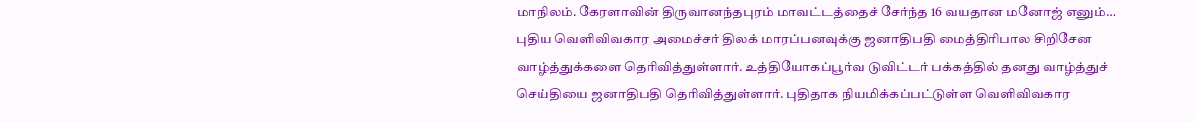மாநிலம். கேரளாவின் திருவானந்தபுரம் மாவட்டத்தைச் சேர்ந்த 16 வயதான மனோஜ் எனும்…
புதிய வெளிவிவகார அமைச்சர் திலக் மாரப்பனவுக்கு ஜனாதிபதி மைத்திரிபால சிறிசேன வாழ்த்துக்களை தெரிவித்துள்ளார். உத்தியோகப்பூர்வ டுவிட்டர் பக்கத்தில் தனது வாழ்த்துச் செய்தியை ஜனாதிபதி தெரிவித்துள்ளார். புதிதாக நியமிக்கப்பட்டுள்ள வெளிவிவகார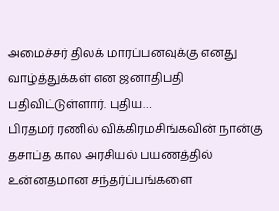அமைச்சர் திலக் மாரப்பனவுக்கு எனது வாழ்த்துக்கள் என ஜனாதிபதி பதிவிட்டுள்ளார். புதிய…
பிரதமர் ரணில் விக்கிரமசிங்கவின் நான்கு தசாப்த கால அரசியல் பயணத்தில் உன்னதமான சந்தர்ப்பங்களை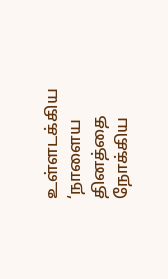உள்ளடக்கிய ‘நாளைய தினத்தை நோக்கிய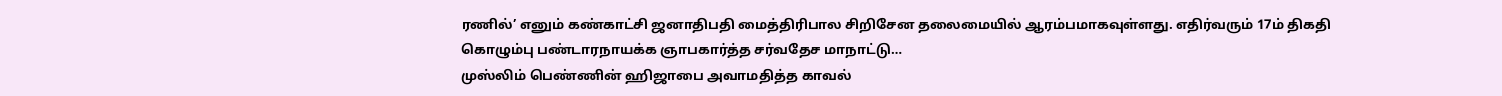ரணில்’ எனும் கண்காட்சி ஜனாதிபதி மைத்திரிபால சிறிசேன தலைமையில் ஆரம்பமாகவுள்ளது. எதிர்வரும் 17ம் திகதி கொழும்பு பண்டாரநாயக்க ஞாபகார்த்த சர்வதேச மாநாட்டு…
முஸ்லிம் பெண்ணின் ஹிஜாபை அவாமதித்த காவல்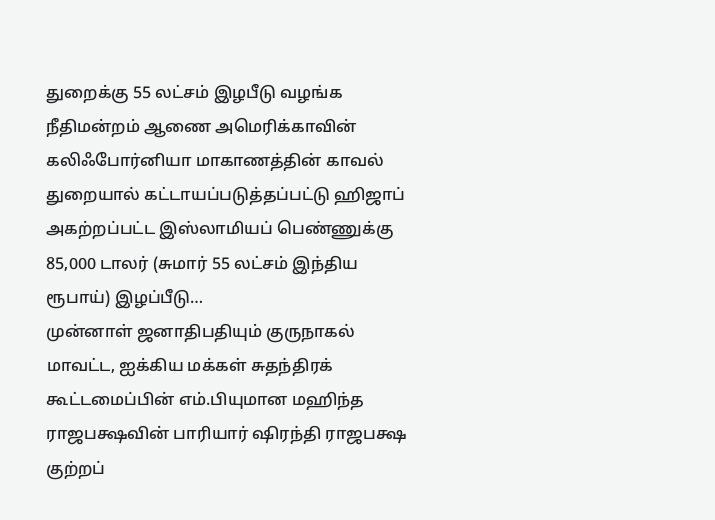துறைக்கு 55 லட்சம் இழபீடு வழங்க நீதிமன்றம் ஆணை அமெரிக்காவின் கலிஃபோர்னியா மாகாணத்தின் காவல் துறையால் கட்டாயப்படுத்தப்பட்டு ஹிஜாப் அகற்றப்பட்ட இஸ்லாமியப் பெண்ணுக்கு 85,000 டாலர் (சுமார் 55 லட்சம் இந்திய ரூபாய்) இழப்பீடு…
முன்னாள் ஜனாதிபதியும் குருநாகல் மாவட்ட, ஐக்கிய மக்கள் சுதந்திரக் கூட்டமைப்பின் எம்.பியுமான மஹிந்த ராஜபக்ஷவின் பாரியார் ஷிரந்தி ராஜபக்ஷ குற்றப்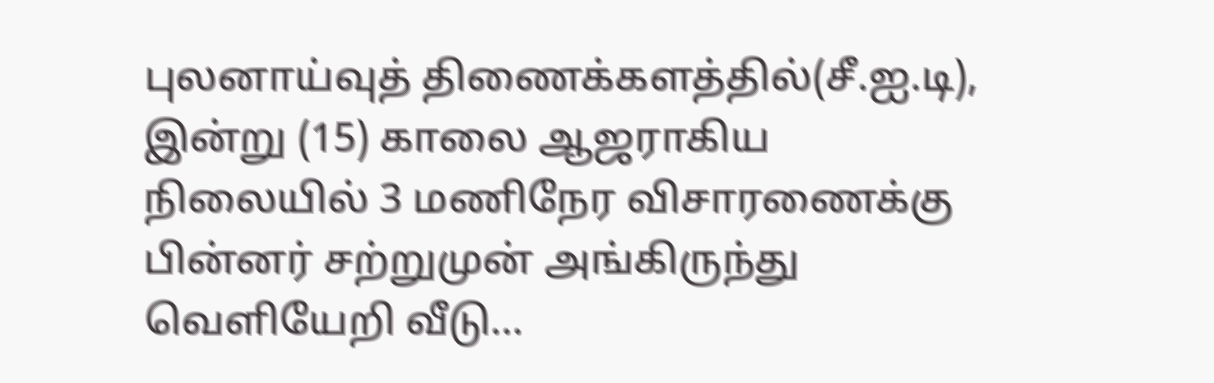புலனாய்வுத் திணைக்களத்தில்(சீ.ஐ.டி), இன்று (15) காலை ஆஜராகிய நிலையில் 3 மணிநேர விசாரணைக்கு பின்னர் சற்றுமுன் அங்கிருந்து வெளியேறி வீடு…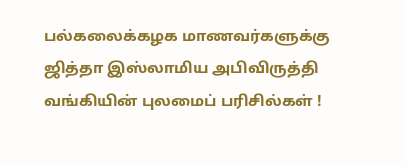பல்கலைக்கழக மாணவர்களுக்கு ஜித்தா இஸ்லாமிய அபிவிருத்தி வங்கியின் புலமைப் பரிசில்கள் !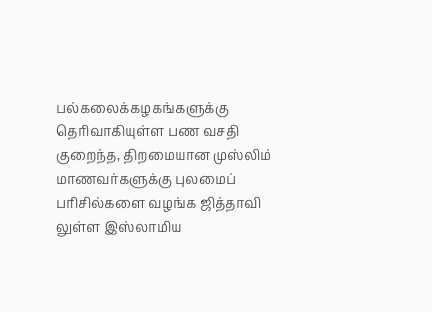பல்கலைக்கழகங்களுக்கு தெரிவாகியுள்ள பண வசதி குறைந்த, திறமையான முஸ்லிம் மாணவர்களுக்கு புலமைப் பரிசில்களை வழங்க ஜித்தாவி லுள்ள இஸ்லாமிய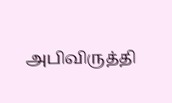அபிவிருத்தி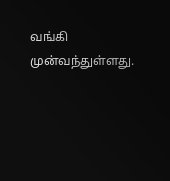வங்கி முன்வந்துள்ளது.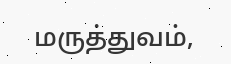மருத்துவம்,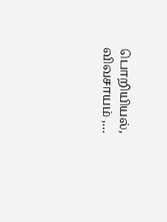பொறியியல், விவசாயம் ,…